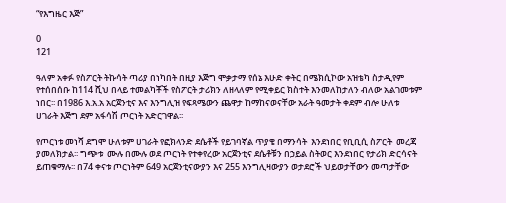“የእግዜር እጅ”

0
121

ዓለም አቀፉ የስፖርት ትኩሳት ጣሪያ በነካበት በዚያ እጅግ ሞቃታማ የሰኔ እሁድ ቀትር በሜክሲኮው አዝቴካ ስታዲየም የተሰበሰቡ ከ114 ሺህ በላይ ተመልካቾች የስፖርት ታሪክን ለዘላለም የሚቀይር ክስተት እንመለከታለን ብለው አልገመቱም ነበር፡፡ በ1986 እ.አ.አ አርጀንቲና እና እንግሊዝ የፍጻሜውን ጨዋታ ከማከናወናቸው አራት ዓመታት ቀደም ብሎ ሁለቱ ሀገራት እጅግ ደም አፋሳሽ ጦርነት አድርገዋል፡፡

የጦርነቱ መነሻ ደግሞ ሁለቱም ሀገራት የፎክላንድ ደሴቶች የይገባኛል ጥያቄ በማንሳት  እንደነበር የቢቢሲ ስፖርት  መረጃ       ያመለክታል፡፡ ግጭቱ  ሙሉ በሙሉ ወደ ጦርነት የተቀየረው አርጀንቲና ደሴቶቹን በኃይል ስትወር እንደነበር የታሪክ ድርሳናት ይጠቁማሉ፡፡ በ74 ቀናቱ ጦርነትም 649 አርጀንቲናውያን እና 255 እንግሊዛውያን ወታደሮች ህይወታቸውን መጣታቸው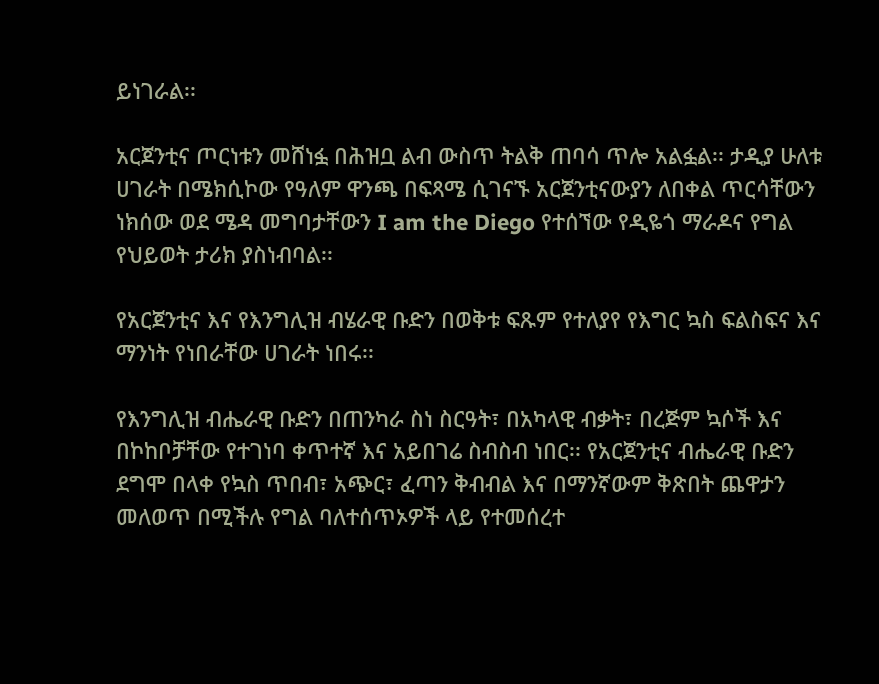ይነገራል፡፡

አርጀንቲና ጦርነቱን መሸነፏ በሕዝቧ ልብ ውስጥ ትልቅ ጠባሳ ጥሎ አልፏል፡፡ ታዲያ ሁለቱ ሀገራት በሜክሲኮው የዓለም ዋንጫ በፍጻሜ ሲገናኙ አርጀንቲናውያን ለበቀል ጥርሳቸውን ነክሰው ወደ ሜዳ መግባታቸውን I am the Diego የተሰኘው የዲዬጎ ማራዶና የግል የህይወት ታሪክ ያስነብባል፡፡

የአርጀንቲና እና የእንግሊዝ ብሄራዊ ቡድን በወቅቱ ፍጹም የተለያየ የእግር ኳስ ፍልስፍና እና ማንነት የነበራቸው ሀገራት ነበሩ፡፡

የእንግሊዝ ብሔራዊ ቡድን በጠንካራ ስነ ስርዓት፣ በአካላዊ ብቃት፣ በረጅም ኳሶች እና በኮከቦቻቸው የተገነባ ቀጥተኛ እና አይበገሬ ስብስብ ነበር፡፡ የአርጀንቲና ብሔራዊ ቡድን ደግሞ በላቀ የኳስ ጥበብ፣ አጭር፣ ፈጣን ቅብብል እና በማንኛውም ቅጽበት ጨዋታን መለወጥ በሚችሉ የግል ባለተሰጥኦዎች ላይ የተመሰረተ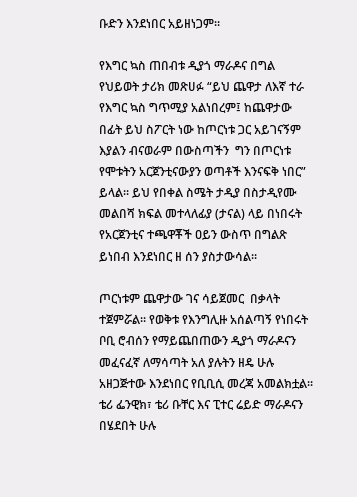ቡድን እንደነበር አይዘነጋም፡፡

የእግር ኳስ ጠበብቱ ዲያጎ ማራዶና በግል የህይወት ታሪክ መጽሀፉ “ይህ ጨዋታ ለእኛ ተራ የእግር ኳስ ግጥሚያ አልነበረም፤ ከጨዋታው በፊት ይህ ስፖርት ነው ከጦርነቱ ጋር አይገናኝም እያልን ብናወራም በውስጣችን  ግን በጦርነቱ የሞቱትን አርጀንቲናውያን ወጣቶች እንናፍቅ ነበር” ይላል፡፡ ይህ የበቀል ስሜት ታዲያ በስታዲየሙ መልበሻ ክፍል መተላለፊያ (ታናል) ላይ በነበሩት የአርጀንቲና ተጫዋቾች ዐይን ውስጥ በግልጽ ይነበብ እንደነበር ዘ ሰን ያስታውሳል፡፡

ጦርነቱም ጨዋታው ገና ሳይጀመር  በቃላት ተጀምሯል፡፡ የወቅቱ የእንግሊዙ አሰልጣኝ የነበሩት ቦቢ ሮብሰን የማይጨበጠውን ዲያጎ ማራዶናን መፈናፈኛ ለማሳጣት አለ ያሉትን ዘዴ ሁሉ አዘጋጅተው እንደነበር የቢቢሲ መረጃ አመልክቷል፡፡ ቴሪ ፌንዊክ፣ ቴሪ ቡቸር እና ፒተር ሬይድ ማራዶናን በሄደበት ሁሉ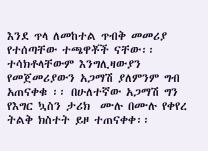እንደ ጥላ ለመከተል ጥብቅ መመሪያ የተሰጣቸው ተጫዋቾች ናቸው፡፡ ተሳክቶላቸውም እንግሊዛውያን የመጀመሪያውን አጋማሽ ያለምንም ግብ አጠናቀቁ ፡፡ በሁለተኛው አጋማሽ ግን የእግር ኳስን ታሪክ  ሙሉ በሙሉ የቀየረ ትልቅ ክስተት ይዞ ተጠናቀቀ፡፡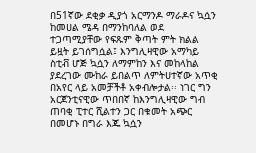በ51ኛው ደቂቃ ዲያጎ አርማንዶ ማራዶና ኳሷን ከመሀል ሜዳ በማንከባለል ወደ ተጋጣሚያቸው የፍጹም ቅጣት ምት ክልል ይዟት ይገሰግሷል፤ እንግሊዛዊው አማካይ ስቲቭ ሆጅ ኳሷን ለማምከን እና መከላከል ያደረገው ሙከራ ይበልጥ ለምትሀተኛው አጥቂ በአየር ላይ አመቻችቶ አቀብሎታል፡፡ ነገር ግን አርጀንቲናዊው ጥበበኛ ከእንግሊዛዊው ግብ ጠባቂ ፒተር ሺልተን ጋር በቁመት አጭር በመሆኑ በግራ እጁ ኳሷን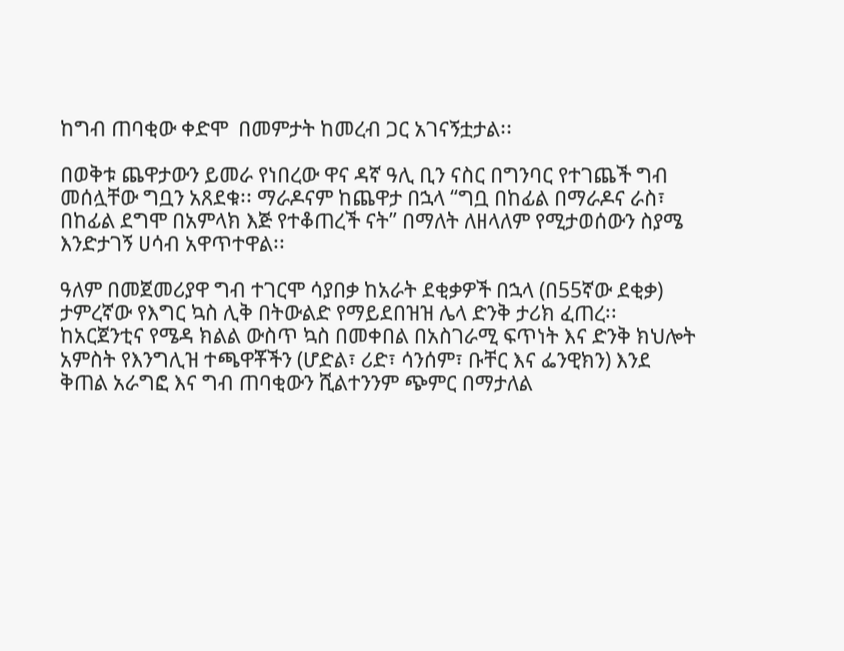ከግብ ጠባቂው ቀድሞ  በመምታት ከመረብ ጋር አገናኝቷታል፡፡

በወቅቱ ጨዋታውን ይመራ የነበረው ዋና ዳኛ ዓሊ ቢን ናስር በግንባር የተገጨች ግብ መሰሏቸው ግቧን አጸደቁ፡፡ ማራዶናም ከጨዋታ በኋላ “ግቧ በከፊል በማራዶና ራስ፣ በከፊል ደግሞ በአምላክ እጅ የተቆጠረች ናት” በማለት ለዘላለም የሚታወሰውን ስያሜ እንድታገኝ ሀሳብ አዋጥተዋል፡፡

ዓለም በመጀመሪያዋ ግብ ተገርሞ ሳያበቃ ከአራት ደቂቃዎች በኋላ (በ55ኛው ደቂቃ) ታምረኛው የእግር ኳስ ሊቅ በትውልድ የማይደበዝዝ ሌላ ድንቅ ታሪክ ፈጠረ፡፡ ከአርጀንቲና የሜዳ ክልል ውስጥ ኳስ በመቀበል በአስገራሚ ፍጥነት እና ድንቅ ክህሎት አምስት የእንግሊዝ ተጫዋቾችን (ሆድል፣ ሪድ፣ ሳንሰም፣ ቡቸር እና ፌንዊክን) እንደ ቅጠል አራግፎ እና ግብ ጠባቂውን ሺልተንንም ጭምር በማታለል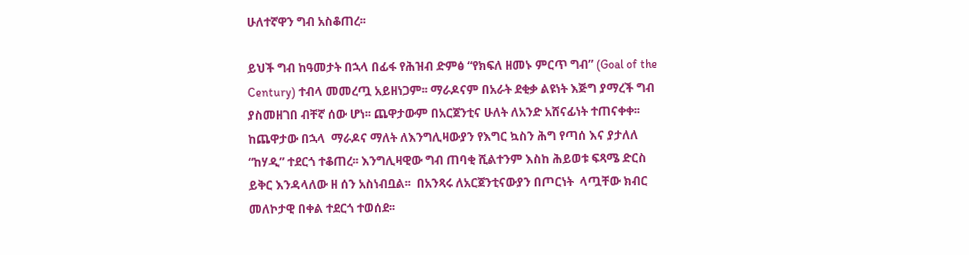ሁለተኛዋን ግብ አስቆጠረ፡፡

ይህች ግብ ከዓመታት በኋላ በፊፋ የሕዝብ ድምፅ “የክፍለ ዘመኑ ምርጥ ግብ” (Goal of the Century) ተብላ መመረጧ አይዘነጋም፡፡ ማራዶናም በአራት ደቂቃ ልዩነት እጅግ ያማረች ግብ ያስመዘገበ ብቸኛ ሰው ሆነ፡፡ ጨዋታውም በአርጀንቲና ሁለት ለአንድ አሸናፊነት ተጠናቀቀ፡፡ ከጨዋታው በኋላ  ማራዶና ማለት ለእንግሊዛውያን የእግር ኳስን ሕግ የጣሰ እና ያታለለ “ከሃዲ” ተደርጎ ተቆጠረ፡፡ እንግሊዛዊው ግብ ጠባቂ ሺልተንም እስከ ሕይወቱ ፍጻሜ ድርስ ይቅር እንዳላለው ዘ ሰን አስነብቧል፡፡  በአንጻሩ ለአርጀንቲናውያን በጦርነት  ላጧቸው ክብር መለኮታዊ በቀል ተደርጎ ተወሰደ፡፡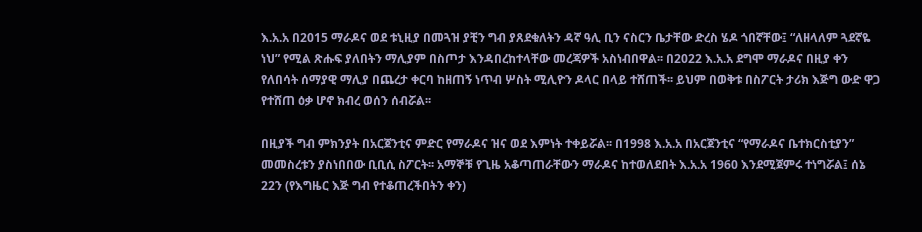እ.አ.አ በ2015 ማራዶና ወደ ቱኒዚያ በመጓዝ ያቺን ግብ ያጸደቁለትን ዳኛ ዓሊ ቢን ናስርን ቤታቸው ድረስ ሄዶ ጎበኛቸው፤ “ለዘላለም ጓደኛዬ ነህ” የሚል ጽሑፍ ያለበትን ማሊያም በስጦታ እንዳበረከተላቸው መረጃዎች አስነብበዋል፡፡ በ2022 እ.አ.አ ደግሞ ማራዶና በዚያ ቀን የለበሳት ሰማያዊ ማሊያ በጨረታ ቀርባ ከዘጠኝ ነጥብ ሦስት ሚሊዮን ዶላር በላይ ተሸጠች፡፡ ይህም በወቅቱ በስፖርት ታሪክ እጅግ ውድ ዋጋ የተሸጠ ዕቃ ሆኖ ክብረ ወሰን ሰብሯል፡፡

በዚያች ግብ ምክንያት በአርጀንቲና ምድር የማራዶና ዝና ወደ እምነት ተቀይሯል፡፡ በ1998 እ.አ.አ በአርጀንቲና “የማራዶና ቤተክርስቲያን” መመስረቱን ያስነበበው ቢቢሲ ስፖርት፡፡ አማኞቹ የጊዜ አቆጣጠራቸውን ማራዶና ከተወለደበት እ.አ.አ 1960 እንደሚጀምሩ ተነግሯል፤ ሰኔ 22ን (የእግዜር እጅ ግብ የተቆጠረችበትን ቀን)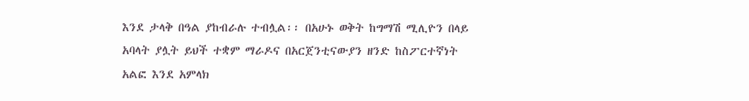እንደ ታላቅ በዓል ያከብራሉ ተብሏል፡፡ በአሁኑ ወቅት ከግማሽ ሚሊዮን በላይ አባላት ያሏት ይህች ተቋም ማራዶና በአርጀንቲናውያን ዘንድ ከስፖርተኛነት አልፎ እንደ አምላክ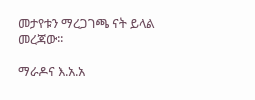መታየቱን ማረጋገጫ ናት ይላል መረጃው፡፡

ማራዶና እ.አ.አ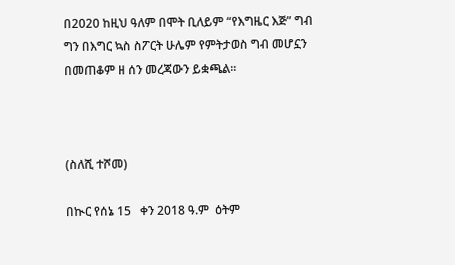በ2020 ከዚህ ዓለም በሞት ቢለይም “የእግዜር እጅ” ግብ ግን በእግር ኳስ ስፖርት ሁሌም የምትታወስ ግብ መሆኗን በመጠቆም ዘ ሰን መረጃውን ይቋጫል፡፡



(ስለሺ ተሾመ)

በኲር የሰኔ 15   ቀን 2018 ዓ.ም  ዕትም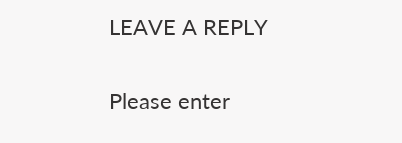LEAVE A REPLY

Please enter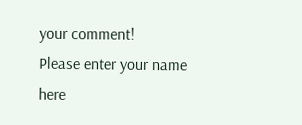your comment!
Please enter your name here